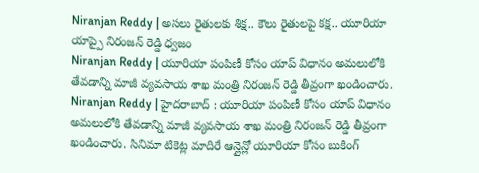Niranjan Reddy | అసలు రైతులకు శిక్ష.. కౌలు రైతులపై కక్ష.. యూరియా యాప్పై నిరంజన్ రెడ్డి ధ్వజం
Niranjan Reddy | యూరియా పంపిణీ కోసం యాప్ విధానం అమలులోకి తేవడాన్ని మాజీ వ్యవసాయ శాఖ మంత్రి నిరంజన్ రెడ్డి తీవ్రంగా ఖండించారు.
Niranjan Reddy | హైదరాబాద్ : యూరియా పంపిణీ కోసం యాప్ విధానం అమలులోకి తేవడాన్ని మాజీ వ్యవసాయ శాఖ మంత్రి నిరంజన్ రెడ్డి తీవ్రంగా ఖండించారు. సినిమా టికెట్ల మాదిరే ఆన్లైన్లో యూరియా కోసం బుకింగ్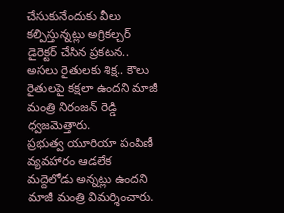చేసుకునేందుకు వీలు కల్పిస్తున్నట్లు అగ్రికల్చర్ డైరెక్టర్ చేసిన ప్రకటన.. అసలు రైతులకు శిక్ష.. కౌలు రైతులపై కక్షలా ఉందని మాజీ మంత్రి నిరంజన్ రెడ్డి ధ్వజమెత్తారు.
ప్రభుత్వ యూరియా పంపిణీ వ్యవహారం ఆడలేక మద్దెలోడు అన్నట్లు ఉందని మాజీ మంత్రి విమర్శించారు.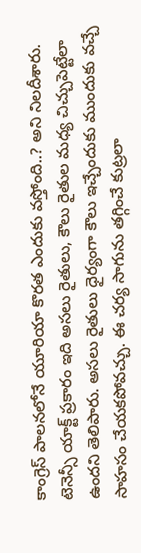కాంగ్రెస్ పాలనలోనే యూరియా కొరత ఎందుకు వస్తోంది..? అని నిలదీశారు. టెనెన్సీ యాక్ట్ ప్రకారం ఇది అసలు రైతులు, కౌలు రైతుల మధ్య చిచ్చుపెట్టేలా ఉందని తెలిపారు. అసలు రైతులు ధైర్యంగా కౌలు ఇచ్చేందుకు ముందుకు వచ్చే సాహసం చేయకపోవచ్చు. ఈ చర్య సాగును తగ్గించే కుట్రలా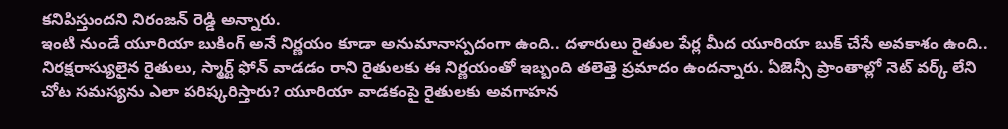కనిపిస్తుందని నిరంజన్ రెడ్డి అన్నారు.
ఇంటి నుండే యూరియా బుకింగ్ అనే నిర్ణయం కూడా అనుమానాస్పదంగా ఉంది.. దళారులు రైతుల పేర్ల మీద యూరియా బుక్ చేసే అవకాశం ఉంది.. నిరక్షరాస్యులైన రైతులు, స్మార్ట్ ఫోన్ వాడడం రాని రైతులకు ఈ నిర్ణయంతో ఇబ్బంది తలెత్తె ప్రమాదం ఉందన్నారు. ఏజెన్సీ ప్రాంతాల్లో నెట్ వర్క్ లేని చోట సమస్యను ఎలా పరిష్కరిస్తారు? యూరియా వాడకంపై రైతులకు అవగాహన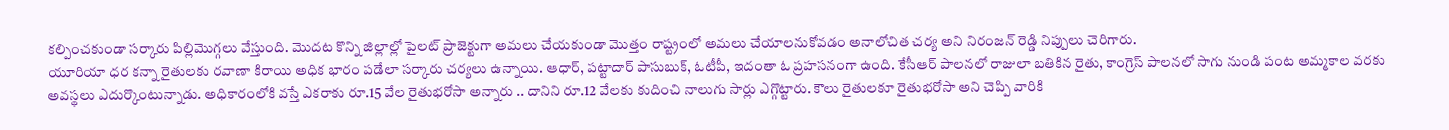కల్పించకుండా సర్కారు పిల్లిమొగ్గలు వేస్తుంది. మొదట కొన్ని జిల్లాల్లో పైలట్ ప్రాజెక్టుగా అమలు చేయకుండా మొత్తం రాష్ట్రంలో అమలు చేయాలనుకోవడం అనాలోచిత చర్య అని నిరంజన్ రెడ్డి నిప్పులు చెరిగారు.
యూరియా ధర కన్నా రైతులకు రవాణా కిరాయి అధిక భారం పడేలా సర్కారు చర్యలు ఉన్నాయి. ఆధార్, పట్టాదార్ పాసుబుక్, ఓటీపీ, ఇదంతా ఓ ప్రహసనంగా ఉంది. కేసీఆర్ పాలనలో రాజులా బతికిన రైతు, కాంగ్రెస్ పాలనలో సాగు నుండి పంట అమ్మకాల వరకు అవస్థలు ఎదుర్కొంటున్నాడు. అధికారంలోకి వస్తే ఎకరాకు రూ.15 వేల రైతుభరోసా అన్నారు .. దానిని రూ.12 వేలకు కుదించి నాలుగు సార్లు ఎగ్గొట్టారు. కౌలు రైతులకూ రైతుభరోసా అని చెప్పి వారికి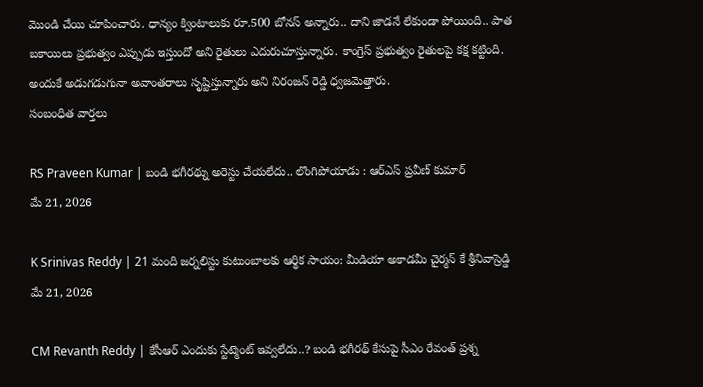మొండి చేయి చూపించారు. ధాన్యం క్వింటాలుకు రూ.500 బోనస్ అన్నారు.. దాని జాడనే లేకుండా పోయింది.. పాత బకాయిలు ప్రభుత్వం ఎప్పుడు ఇస్తుందో అని రైతులు ఎదురుచూస్తున్నారు. కాంగ్రెస్ ప్రభుత్వం రైతులపై కక్ష కట్టింది. అందుకే అడుగడుగునా అవాంతరాలు సృష్టిస్తున్నారు అని నిరంజన్ రెడ్డి ధ్వజమెత్తారు.
సంబంధిత వార్తలు

RS Praveen Kumar | బండి భగీరథ్ను అరెస్టు చేయలేదు.. లొంగిపోయాడు : ఆర్ఎస్ ప్రవీణ్ కుమార్
మే 21, 2026

K Srinivas Reddy | 21 మంది జర్నలిస్టు కుటుంబాలకు ఆర్థిక సాయం: మీడియా అకాడమీ చైర్మన్ కే శ్రీనివాస్రెడ్డి
మే 21, 2026

CM Revanth Reddy | కేసీఆర్ ఎందుకు స్టేట్మెంట్ ఇవ్వలేదు..? బండి భగీరథ్ కేసుపై సీఎం రేవంత్ ప్రశ్న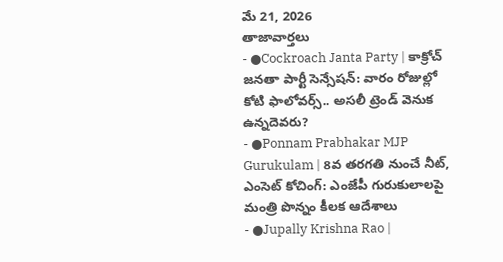మే 21, 2026
తాజావార్తలు
- ●Cockroach Janta Party | కాక్రోచ్ జనతా పార్టీ సెన్సేషన్: వారం రోజుల్లో కోటి ఫాలోవర్స్.. అసలీ ట్రెండ్ వెనుక ఉన్నదెవరు?
- ●Ponnam Prabhakar MJP Gurukulam | 8వ తరగతి నుంచే నీట్, ఎంసెట్ కోచింగ్: ఎంజేపీ గురుకులాలపై మంత్రి పొన్నం కీలక ఆదేశాలు
- ●Jupally Krishna Rao |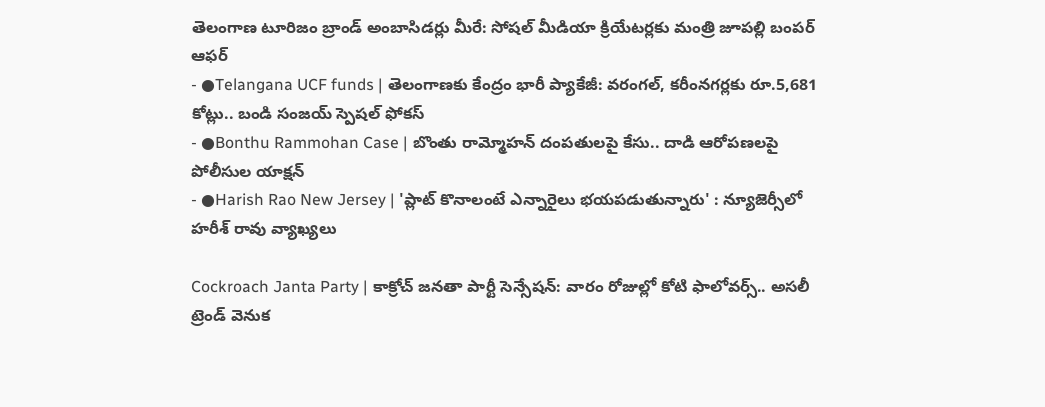తెలంగాణ టూరిజం బ్రాండ్ అంబాసిడర్లు మీరే: సోషల్ మీడియా క్రియేటర్లకు మంత్రి జూపల్లి బంపర్ ఆఫర్
- ●Telangana UCF funds | తెలంగాణకు కేంద్రం భారీ ప్యాకేజీ: వరంగల్, కరీంనగర్లకు రూ.5,681 కోట్లు.. బండి సంజయ్ స్పెషల్ ఫోకస్
- ●Bonthu Rammohan Case | బొంతు రామ్మోహన్ దంపతులపై కేసు.. దాడి ఆరోపణలపై పోలీసుల యాక్షన్
- ●Harish Rao New Jersey | 'ప్లాట్ కొనాలంటే ఎన్నారైలు భయపడుతున్నారు' : న్యూజెర్సీలో హరీశ్ రావు వ్యాఖ్యలు

Cockroach Janta Party | కాక్రోచ్ జనతా పార్టీ సెన్సేషన్: వారం రోజుల్లో కోటి ఫాలోవర్స్.. అసలీ ట్రెండ్ వెనుక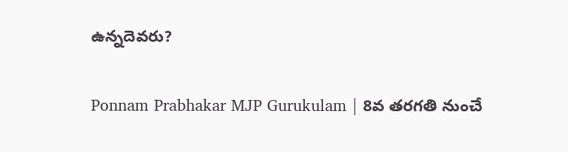ఉన్నదెవరు?

Ponnam Prabhakar MJP Gurukulam | 8వ తరగతి నుంచే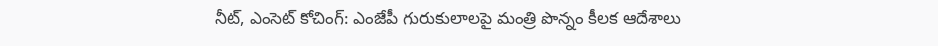నీట్, ఎంసెట్ కోచింగ్: ఎంజేపీ గురుకులాలపై మంత్రి పొన్నం కీలక ఆదేశాలు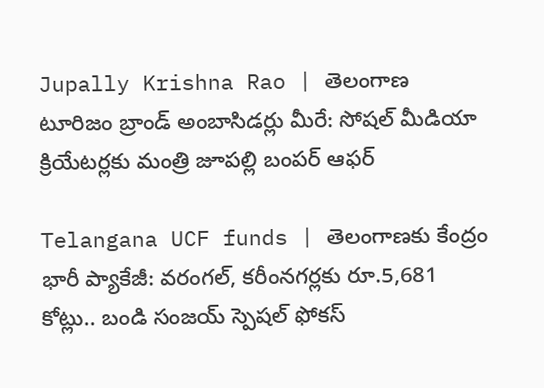Jupally Krishna Rao | తెలంగాణ టూరిజం బ్రాండ్ అంబాసిడర్లు మీరే: సోషల్ మీడియా క్రియేటర్లకు మంత్రి జూపల్లి బంపర్ ఆఫర్

Telangana UCF funds | తెలంగాణకు కేంద్రం భారీ ప్యాకేజీ: వరంగల్, కరీంనగర్లకు రూ.5,681 కోట్లు.. బండి సంజయ్ స్పెషల్ ఫోకస్